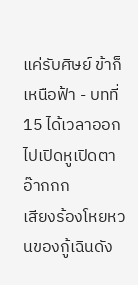แค่รับศิษย์ ข้าก็เหนือฟ้า - บทที่ 15 ได้เวลาออกไปเปิดหูเปิดตา
อ๊ากกก
เสียงร้องโหยหวนของกู้เฉินดัง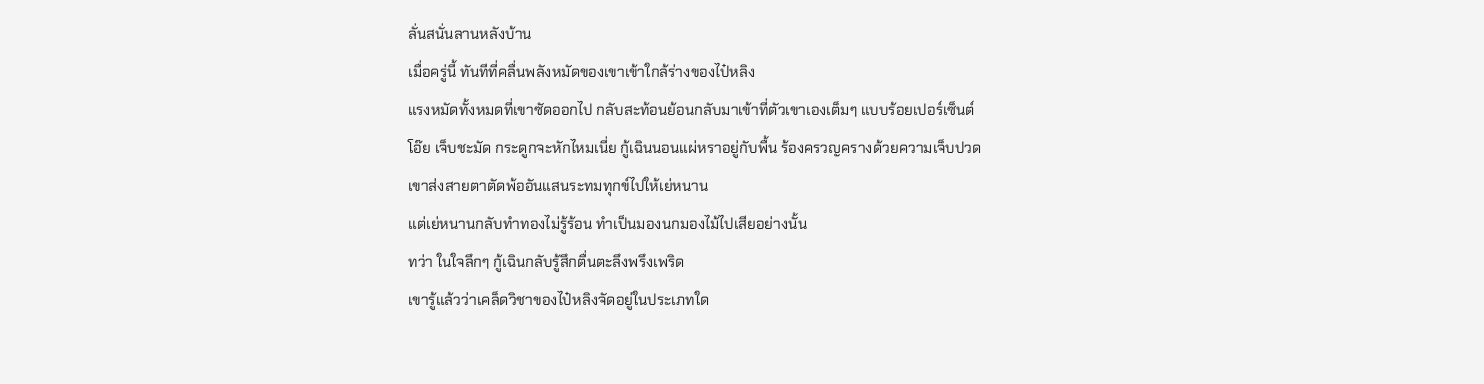ลั่นสนั่นลานหลังบ้าน
เมื่อครู่นี้ ทันทีที่คลื่นพลังหมัดของเขาเข้าใกล้ร่างของไป๋หลิง
แรงหมัดทั้งหมดที่เขาซัดออกไป กลับสะท้อนย้อนกลับมาเข้าที่ตัวเขาเองเต็มๆ แบบร้อยเปอร์เซ็นต์
โอ๊ย เจ็บชะมัด กระดูกจะหักไหมเนี่ย กู้เฉินนอนแผ่หราอยู่กับพื้น ร้องครวญครางด้วยความเจ็บปวด
เขาส่งสายตาตัดพ้ออันแสนระทมทุกข์ไปให้เย่หนาน
แต่เย่หนานกลับทำทองไม่รู้ร้อน ทำเป็นมองนกมองไม้ไปเสียอย่างนั้น
ทว่า ในใจลึกๆ กู้เฉินกลับรู้สึกตื่นตะลึงพรึงเพริด
เขารู้แล้วว่าเคล็ดวิชาของไป๋หลิงจัดอยู่ในประเภทใด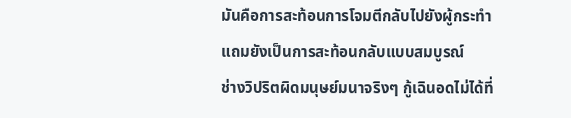มันคือการสะท้อนการโจมตีกลับไปยังผู้กระทำ แถมยังเป็นการสะท้อนกลับแบบสมบูรณ์
ช่างวิปริตผิดมนุษย์มนาจริงๆ กู้เฉินอดไม่ได้ที่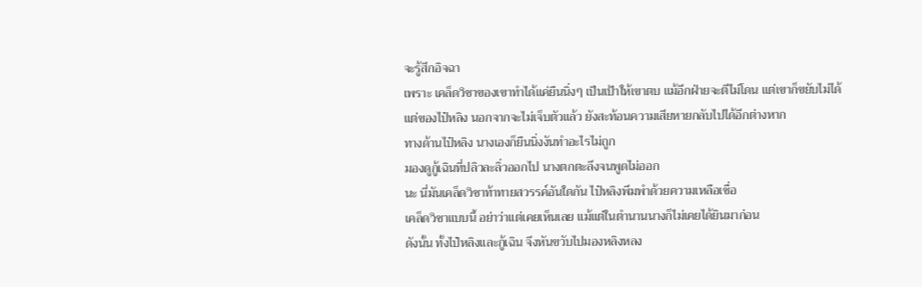จะรู้สึกอิจฉา
เพราะ เคล็ดวิชาของเขาทำได้แค่ยืนนิ่งๆ เป็นเป้าให้เขาตบ แม้อีกฝ่ายจะตีไม่โดน แต่เขาก็ขยับไม่ได้
แต่ของไป๋หลิง นอกจากจะไม่เจ็บตัวแล้ว ยังสะท้อนความเสียหายกลับไปได้อีกต่างหาก
ทางด้านไป๋หลิง นางเองก็ยืนนิ่งงันทำอะไรไม่ถูก
มองดูกู้เฉินที่ปลิวละลิ่วออกไป นางตกตะลึงจนพูดไม่ออก
นะ นี่มันเคล็ดวิชาท้าทายสวรรค์อันใดกัน ไป๋หลิงพึมพำด้วยความเหลือเชื่อ
เคล็ดวิชาแบบนี้ อย่าว่าแต่เคยเห็นเลย แม้แต่ในตำนานนางก็ไม่เคยได้ยินมาก่อน
ดังนั้น ทั้งไป๋หลิงและกู้เฉิน จึงหันขวับไปมองหลิงหลง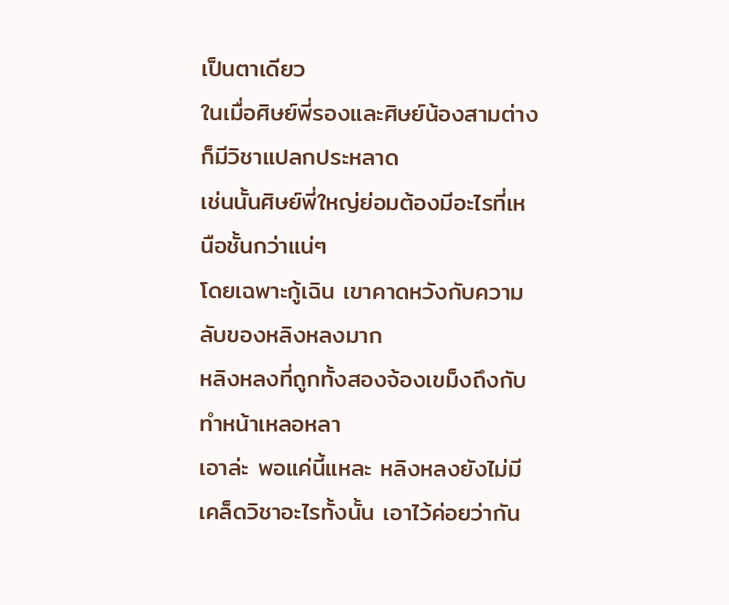เป็นตาเดียว
ในเมื่อศิษย์พี่รองและศิษย์น้องสามต่างก็มีวิชาแปลกประหลาด
เช่นนั้นศิษย์พี่ใหญ่ย่อมต้องมีอะไรที่เหนือชั้นกว่าแน่ๆ
โดยเฉพาะกู้เฉิน เขาคาดหวังกับความลับของหลิงหลงมาก
หลิงหลงที่ถูกทั้งสองจ้องเขม็งถึงกับทำหน้าเหลอหลา
เอาล่ะ พอแค่นี้แหละ หลิงหลงยังไม่มีเคล็ดวิชาอะไรทั้งนั้น เอาไว้ค่อยว่ากัน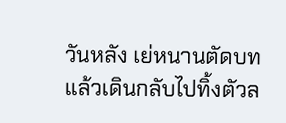วันหลัง เย่หนานตัดบท แล้วเดินกลับไปทิ้งตัวล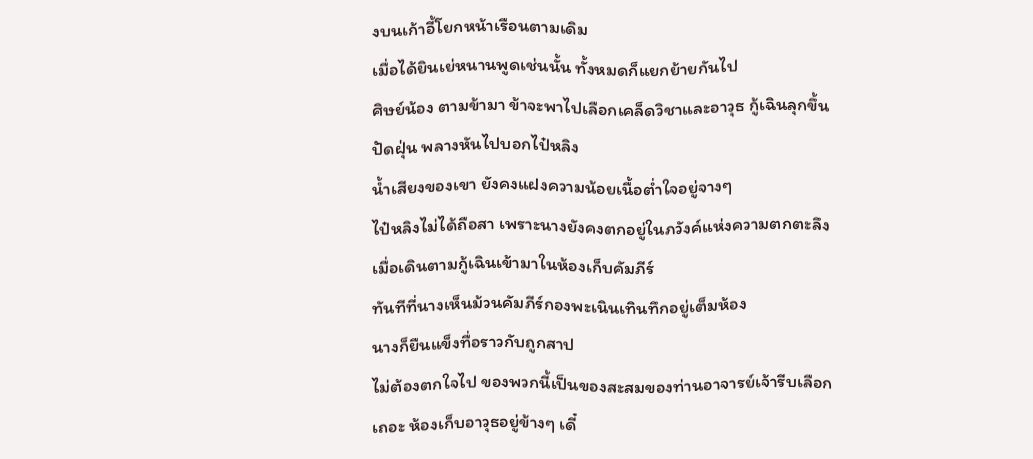งบนเก้าอี้โยกหน้าเรือนตามเดิม
เมื่อได้ยินเย่หนานพูดเช่นนั้น ทั้งหมดก็แยกย้ายกันไป
ศิษย์น้อง ตามข้ามา ข้าจะพาไปเลือกเคล็ดวิชาและอาวุธ กู้เฉินลุกขึ้นปัดฝุ่น พลางหันไปบอกไป๋หลิง
น้ำเสียงของเขา ยังคงแฝงความน้อยเนื้อต่ำใจอยู่จางๆ
ไป๋หลิงไม่ได้ถือสา เพราะนางยังคงตกอยู่ในภวังค์แห่งความตกตะลึง
เมื่อเดินตามกู้เฉินเข้ามาในห้องเก็บคัมภีร์
ทันทีที่นางเห็นม้วนคัมภีร์กองพะเนินเทินทึกอยู่เต็มห้อง
นางก็ยืนแข็งทื่อราวกับถูกสาป
ไม่ต้องตกใจไป ของพวกนี้เป็นของสะสมของท่านอาจารย์เจ้ารีบเลือกเถอะ ห้องเก็บอาวุธอยู่ข้างๆ เดี๋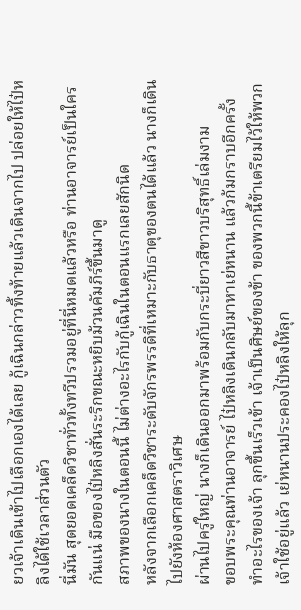ยวเจ้าเดินเข้าไปเลือกเองได้เลย กู้เฉินกล่าวทิ้งท้ายแล้วเดินจากไป ปล่อยให้ไป๋หลิงได้ใช้เวลาส่วนตัว
นี่มัน สุดยอดเคล็ดวิชาทั่วทั้งทวีปรวมอยู่ที่นี่หมดแล้วหรือ ท่านอาจารย์เป็นใครกันแน่ มือของไป๋หลิงสั่นระริกขณะหยิบม้วนคัมภีร์ขึ้นมาดู
สภาพของนางในตอนนี้ ไม่ต่างอะไรกับกู้เฉินในตอนแรกเลยสักนิด
หลังจากเลือกเคล็ดวิชาระดับจักรพรรดิที่เหมาะกับธาตุของตนได้แล้ว นางก็เดินไปยังห้องศาสตราวิเศษ
ผ่านไปครู่ใหญ่ นางก็เดินออกมาพร้อมกับกระบี่ยาวสีขาวบริสุทธิ์เล่มงาม
ขอบพระคุณท่านอาจารย์ ไป๋หลิงเดินกลับมาหาเย่หนาน แล้วก้มกราบอีกครั้ง
ทำอะไรของเจ้า ลุกขึ้นเร็วเข้า เจ้าเป็นศิษย์ของข้า ของพวกนี้ข้าเตรียมไว้ให้พวกเจ้าใช้อยู่แล้ว เย่หนานประคองไป๋หลิงให้ลุก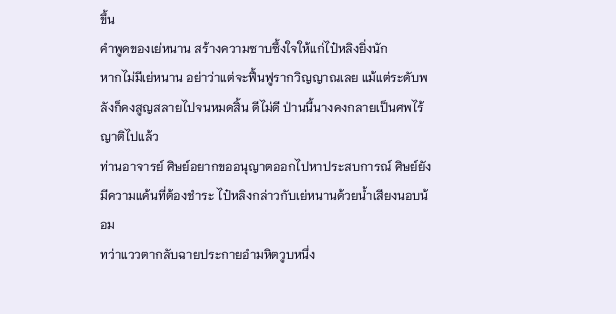ขึ้น
คำพูดของเย่หนาน สร้างความซาบซึ้งใจให้แก่ไป๋หลิงยิ่งนัก
หากไม่มีเย่หนาน อย่าว่าแต่จะฟื้นฟูรากวิญญาณเลย แม้แต่ระดับพลังก็คงสูญสลายไปจนหมดสิ้น ดีไม่ดี ป่านนี้นางคงกลายเป็นศพไร้ญาติไปแล้ว
ท่านอาจารย์ ศิษย์อยากขออนุญาตออกไปหาประสบการณ์ ศิษย์ยังมีความแค้นที่ต้องชำระ ไป๋หลิงกล่าวกับเย่หนานด้วยน้ำเสียงนอบน้อม
ทว่าแววตากลับฉายประกายอำมหิตวูบหนึ่ง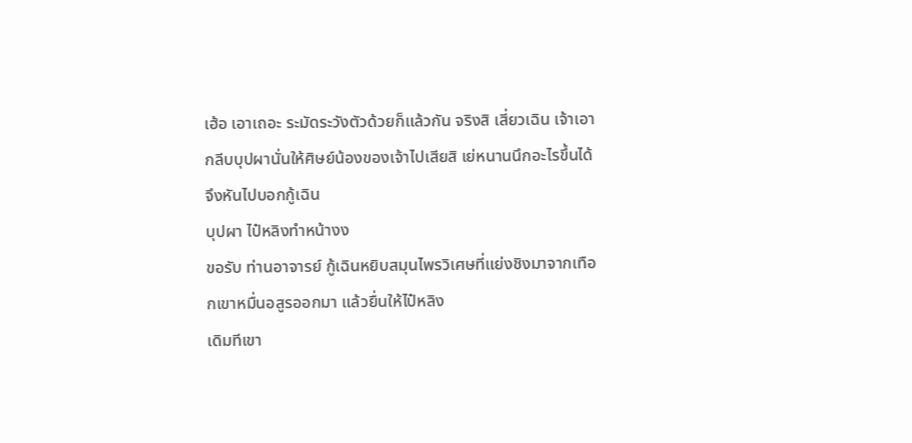เฮ้อ เอาเถอะ ระมัดระวังตัวด้วยก็แล้วกัน จริงสิ เสี่ยวเฉิน เจ้าเอากลีบบุปผานั่นให้ศิษย์น้องของเจ้าไปเสียสิ เย่หนานนึกอะไรขึ้นได้ จึงหันไปบอกกู้เฉิน
บุปผา ไป๋หลิงทำหน้างง
ขอรับ ท่านอาจารย์ กู้เฉินหยิบสมุนไพรวิเศษที่แย่งชิงมาจากเทือกเขาหมื่นอสูรออกมา แล้วยื่นให้ไป๋หลิง
เดิมทีเขา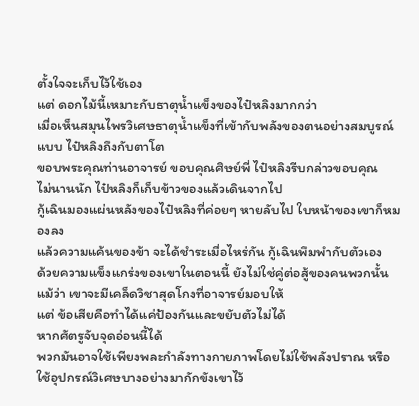ตั้งใจจะเก็บไว้ใช้เอง
แต่ ดอกไม้นี้เหมาะกับธาตุน้ำแข็งของไป๋หลิงมากกว่า
เมื่อเห็นสมุนไพรวิเศษธาตุน้ำแข็งที่เข้ากับพลังของตนอย่างสมบูรณ์แบบ ไป๋หลิงถึงกับตาโต
ขอบพระคุณท่านอาจารย์ ขอบคุณศิษย์พี่ ไป๋หลิงรีบกล่าวขอบคุณ
ไม่นานนัก ไป๋หลิงก็เก็บข้าวของแล้วเดินจากไป
กู้เฉินมองแผ่นหลังของไป๋หลิงที่ค่อยๆ หายลับไป ใบหน้าของเขาก็หมองลง
แล้วความแค้นของข้า จะได้ชำระเมื่อไหร่กัน กู้เฉินพึมพำกับตัวเอง
ด้วยความแข็งแกร่งของเขาในตอนนี้ ยังไม่ใช่คู่ต่อสู้ของคนพวกนั้น
แม้ว่า เขาจะมีเคล็ดวิชาสุดโกงที่อาจารย์มอบให้
แต่ ข้อเสียคือทำได้แค่ป้องกันและขยับตัวไม่ได้
หากศัตรูจับจุดอ่อนนี้ได้
พวกมันอาจใช้เพียงพละกำลังทางกายภาพโดยไม่ใช้พลังปราณ หรือ ใช้อุปกรณ์วิเศษบางอย่างมากักขังเขาไว้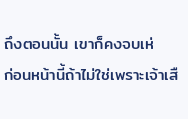ถึงตอนนั้น เขาก็คงจบเห่
ก่อนหน้านี้ถ้าไม่ใช่เพราะเจ้าเสื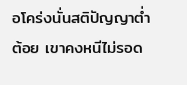อโคร่งนั่นสติปัญญาต่ำต้อย เขาคงหนีไม่รอด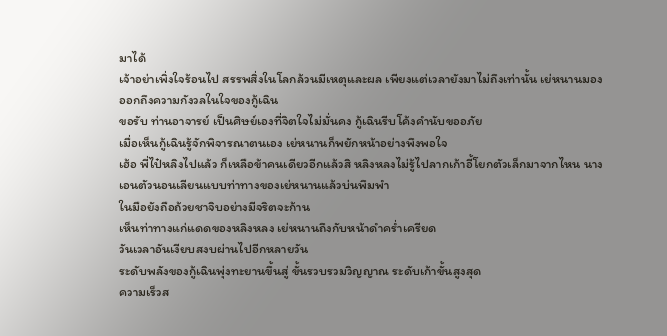มาได้
เจ้าอย่าเพิ่งใจร้อนไป สรรพสิ่งในโลกล้วนมีเหตุและผล เพียงแต่เวลายังมาไม่ถึงเท่านั้น เย่หนานมองออกถึงความกังวลในใจของกู้เฉิน
ขอรับ ท่านอาจารย์ เป็นศิษย์เองที่จิตใจไม่มั่นคง กู้เฉินรีบโค้งคำนับขออภัย
เมื่อเห็นกู้เฉินรู้จักพิจารณาตนเอง เย่หนานก็พยักหน้าอย่างพึงพอใจ
เฮ้อ พี่ไป๋หลิงไปแล้ว ก็เหลือข้าคนเดียวอีกแล้วสิ หลิงหลงไม่รู้ไปลากเก้าอี้โยกตัวเล็กมาจากไหน นางเอนตัวนอนเลียนแบบท่าทางของเย่หนานแล้วบ่นพึมพำ
ในมือยังถือถ้วยชาจิบอย่างมีจริตจะก้าน
เห็นท่าทางแก่แดดของหลิงหลง เย่หนานถึงกับหน้าดำคร่ำเครียด
วันเวลาอันเงียบสงบผ่านไปอีกหลายวัน
ระดับพลังของกู้เฉินพุ่งทะยานขึ้นสู่ ขั้นรวบรวมวิญญาณ ระดับเก้าขั้นสูงสุด
ความเร็วส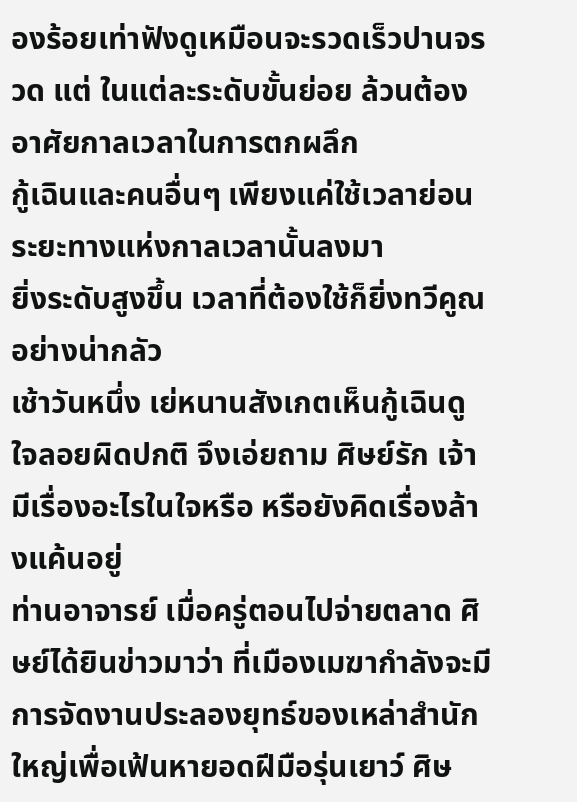องร้อยเท่าฟังดูเหมือนจะรวดเร็วปานจรวด แต่ ในแต่ละระดับขั้นย่อย ล้วนต้องอาศัยกาลเวลาในการตกผลึก
กู้เฉินและคนอื่นๆ เพียงแค่ใช้เวลาย่อนระยะทางแห่งกาลเวลานั้นลงมา
ยิ่งระดับสูงขึ้น เวลาที่ต้องใช้ก็ยิ่งทวีคูณอย่างน่ากลัว
เช้าวันหนึ่ง เย่หนานสังเกตเห็นกู้เฉินดูใจลอยผิดปกติ จึงเอ่ยถาม ศิษย์รัก เจ้ามีเรื่องอะไรในใจหรือ หรือยังคิดเรื่องล้างแค้นอยู่
ท่านอาจารย์ เมื่อครู่ตอนไปจ่ายตลาด ศิษย์ได้ยินข่าวมาว่า ที่เมืองเมฆากำลังจะมีการจัดงานประลองยุทธ์ของเหล่าสำนักใหญ่เพื่อเฟ้นหายอดฝีมือรุ่นเยาว์ ศิษ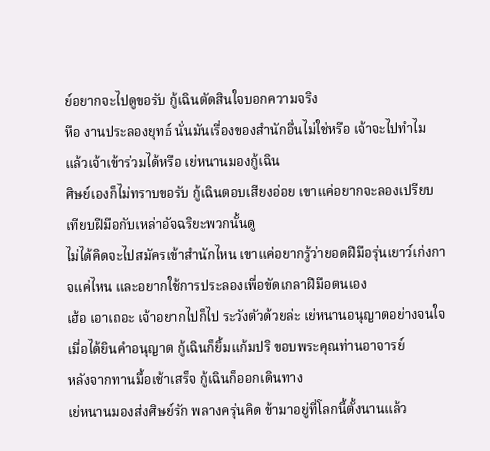ย์อยากจะไปดูขอรับ กู้เฉินตัดสินใจบอกความจริง
หือ งานประลองยุทธ์ นั่นมันเรื่องของสำนักอื่นไม่ใช่หรือ เจ้าจะไปทำไม แล้วเจ้าเข้าร่วมได้หรือ เย่หนานมองกู้เฉิน
ศิษย์เองก็ไม่ทราบขอรับ กู้เฉินตอบเสียงอ่อย เขาแค่อยากจะลองเปรียบเทียบฝีมือกับเหล่าอัจฉริยะพวกนั้นดู
ไม่ได้คิดจะไปสมัครเข้าสำนักไหน เขาแค่อยากรู้ว่ายอดฝีมือรุ่นเยาว์เก่งกาจแค่ไหน และอยากใช้การประลองเพื่อขัดเกลาฝีมือตนเอง
เฮ้อ เอาเถอะ เจ้าอยากไปก็ไป ระวังตัวด้วยล่ะ เย่หนานอนุญาตอย่างจนใจ
เมื่อได้ยินคำอนุญาต กู้เฉินก็ยิ้มแก้มปริ ขอบพระคุณท่านอาจารย์
หลังจากทานมื้อเช้าเสร็จ กู้เฉินก็ออกเดินทาง
เย่หนานมองส่งศิษย์รัก พลางครุ่นคิด ข้ามาอยู่ที่โลกนี้ตั้งนานแล้ว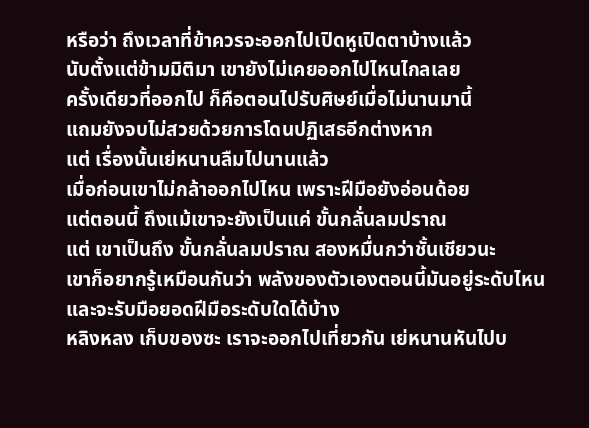หรือว่า ถึงเวลาที่ข้าควรจะออกไปเปิดหูเปิดตาบ้างแล้ว
นับตั้งแต่ข้ามมิติมา เขายังไม่เคยออกไปไหนไกลเลย
ครั้งเดียวที่ออกไป ก็คือตอนไปรับศิษย์เมื่อไม่นานมานี้
แถมยังจบไม่สวยด้วยการโดนปฏิเสธอีกต่างหาก
แต่ เรื่องนั้นเย่หนานลืมไปนานแล้ว
เมื่อก่อนเขาไม่กล้าออกไปไหน เพราะฝีมือยังอ่อนด้อย
แต่ตอนนี้ ถึงแม้เขาจะยังเป็นแค่ ขั้นกลั่นลมปราณ
แต่ เขาเป็นถึง ขั้นกลั่นลมปราณ สองหมื่นกว่าชั้นเชียวนะ
เขาก็อยากรู้เหมือนกันว่า พลังของตัวเองตอนนี้มันอยู่ระดับไหน และจะรับมือยอดฝีมือระดับใดได้บ้าง
หลิงหลง เก็บของซะ เราจะออกไปเที่ยวกัน เย่หนานหันไปบ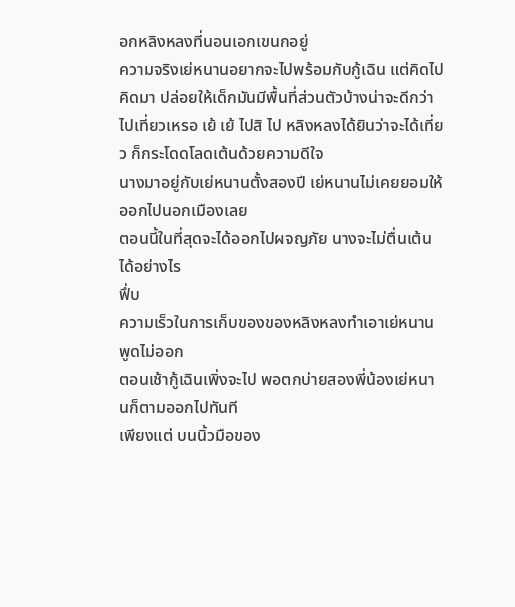อกหลิงหลงที่นอนเอกเขนกอยู่
ความจริงเย่หนานอยากจะไปพร้อมกับกู้เฉิน แต่คิดไปคิดมา ปล่อยให้เด็กมันมีพื้นที่ส่วนตัวบ้างน่าจะดีกว่า
ไปเที่ยวเหรอ เย้ เย้ ไปสิ ไป หลิงหลงได้ยินว่าจะได้เที่ยว ก็กระโดดโลดเต้นด้วยความดีใจ
นางมาอยู่กับเย่หนานตั้งสองปี เย่หนานไม่เคยยอมให้ออกไปนอกเมืองเลย
ตอนนี้ในที่สุดจะได้ออกไปผจญภัย นางจะไม่ตื่นเต้นได้อย่างไร
ฟึ่บ
ความเร็วในการเก็บของของหลิงหลงทำเอาเย่หนานพูดไม่ออก
ตอนเช้ากู้เฉินเพิ่งจะไป พอตกบ่ายสองพี่น้องเย่หนานก็ตามออกไปทันที
เพียงแต่ บนนิ้วมือของ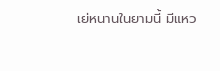เย่หนานในยามนี้ มีแหว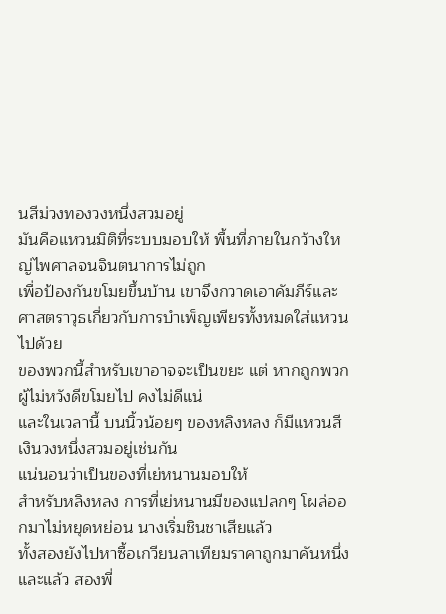นสีม่วงทองวงหนึ่งสวมอยู่
มันคือแหวนมิติที่ระบบมอบให้ พื้นที่ภายในกว้างใหญ่ไพศาลจนจินตนาการไม่ถูก
เพื่อป้องกันขโมยขึ้นบ้าน เขาจึงกวาดเอาคัมภีร์และศาสตราวุธเกี่ยวกับการบำเพ็ญเพียรทั้งหมดใส่แหวนไปด้วย
ของพวกนี้สำหรับเขาอาจจะเป็นขยะ แต่ หากถูกพวกผู้ไม่หวังดีขโมยไป คงไม่ดีแน่
และในเวลานี้ บนนิ้วน้อยๆ ของหลิงหลง ก็มีแหวนสีเงินวงหนึ่งสวมอยู่เช่นกัน
แน่นอนว่าเป็นของที่เย่หนานมอบให้
สำหรับหลิงหลง การที่เย่หนานมีของแปลกๆ โผล่ออกมาไม่หยุดหย่อน นางเริ่มชินชาเสียแล้ว
ทั้งสองยังไปหาซื้อเกวียนลาเทียมราคาถูกมาคันหนึ่ง
และแล้ว สองพี่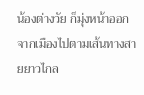น้องต่างวัย ก็มุ่งหน้าออกจากเมืองไปตามเส้นทางสายยาวไกล